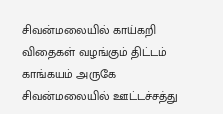சிவன்மலையில் காய்கறி விதைகள் வழங்கும் திட்டம்
காங்கயம் அருகே சிவன்மலையில் ஊட்டச்சத்து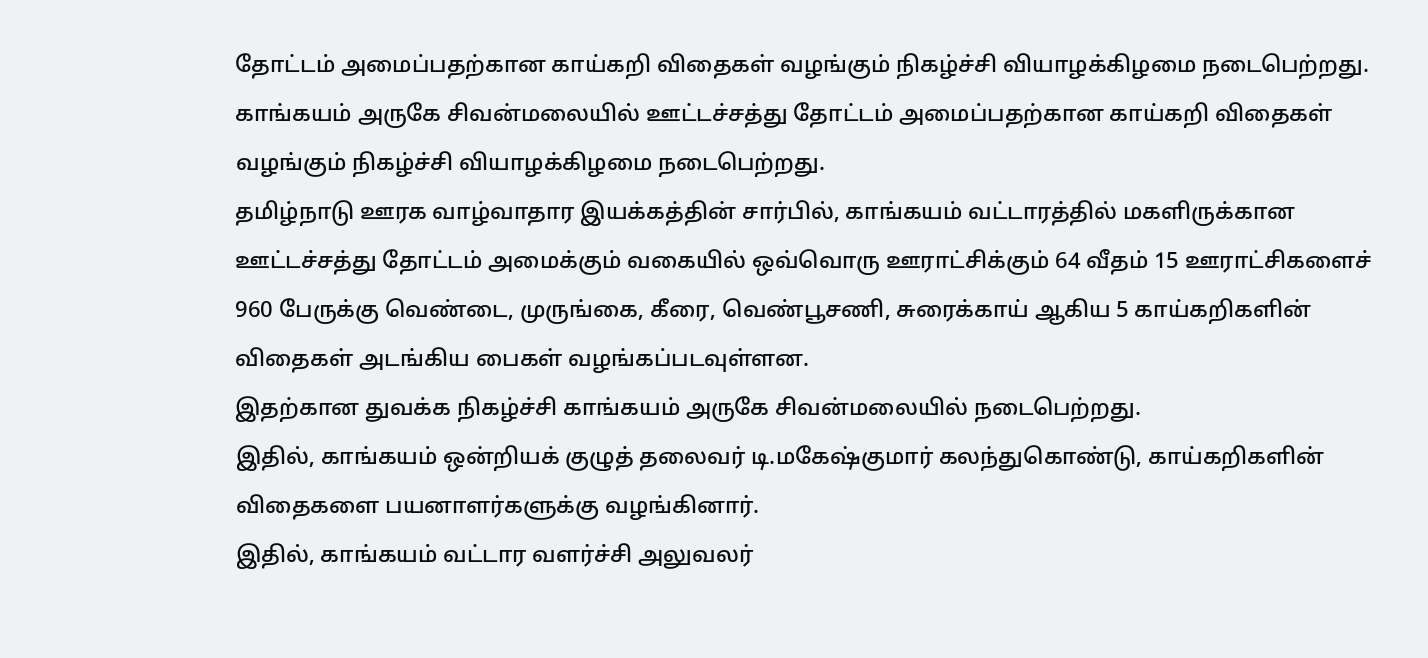தோட்டம் அமைப்பதற்கான காய்கறி விதைகள் வழங்கும் நிகழ்ச்சி வியாழக்கிழமை நடைபெற்றது.
காங்கயம் அருகே சிவன்மலையில் ஊட்டச்சத்து தோட்டம் அமைப்பதற்கான காய்கறி விதைகள் வழங்கும் நிகழ்ச்சி வியாழக்கிழமை நடைபெற்றது.
தமிழ்நாடு ஊரக வாழ்வாதார இயக்கத்தின் சார்பில், காங்கயம் வட்டாரத்தில் மகளிருக்கான ஊட்டச்சத்து தோட்டம் அமைக்கும் வகையில் ஒவ்வொரு ஊராட்சிக்கும் 64 வீதம் 15 ஊராட்சிகளைச் 960 பேருக்கு வெண்டை, முருங்கை, கீரை, வெண்பூசணி, சுரைக்காய் ஆகிய 5 காய்கறிகளின் விதைகள் அடங்கிய பைகள் வழங்கப்படவுள்ளன.
இதற்கான துவக்க நிகழ்ச்சி காங்கயம் அருகே சிவன்மலையில் நடைபெற்றது.
இதில், காங்கயம் ஒன்றியக் குழுத் தலைவர் டி.மகேஷ்குமார் கலந்துகொண்டு, காய்கறிகளின் விதைகளை பயனாளர்களுக்கு வழங்கினார்.
இதில், காங்கயம் வட்டார வளர்ச்சி அலுவலர்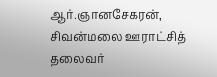ஆர்.ஞானசேகரன், சிவன்மலை ஊராட்சித் தலைவர்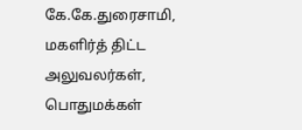கே.கே.துரைசாமி, மகளிர்த் திட்ட அலுவலர்கள், பொதுமக்கள்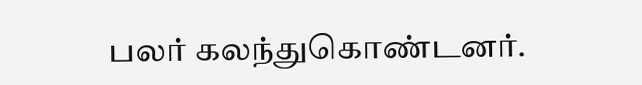பலர் கலந்துகொண்டனர்.